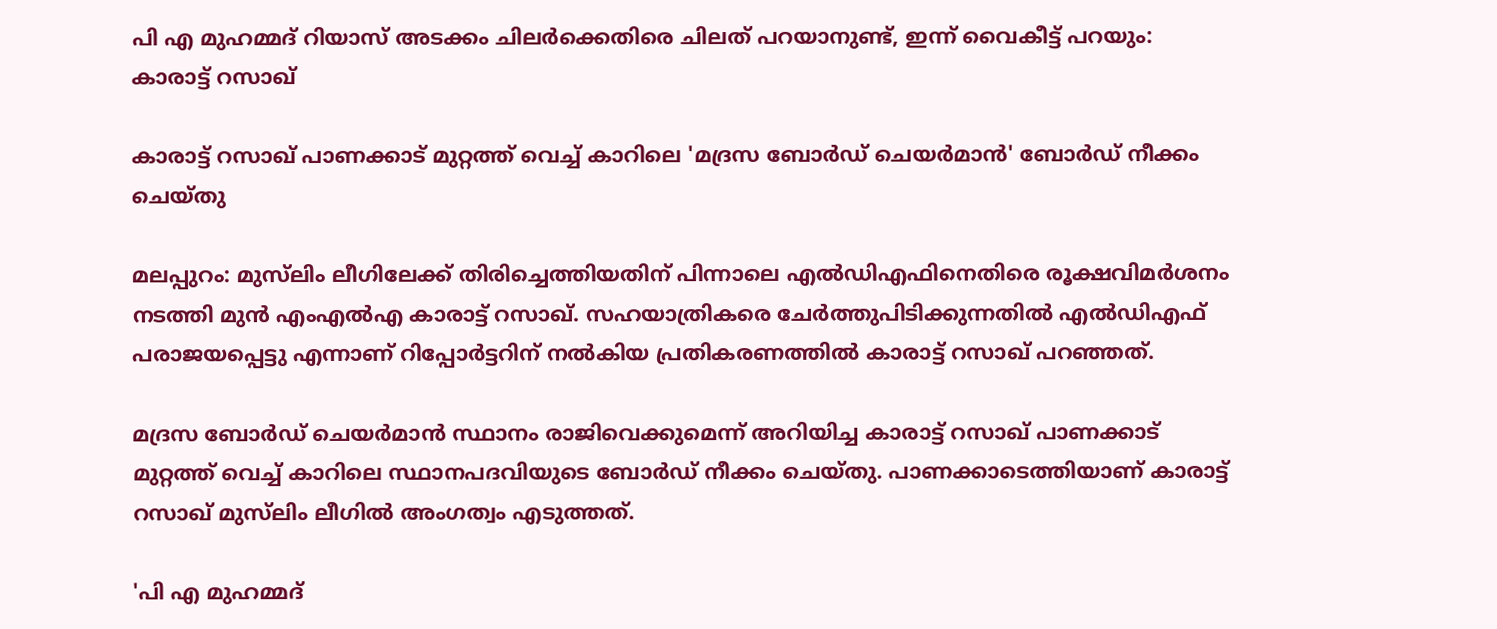പി എ മുഹമ്മദ് റിയാസ് അടക്കം ചിലർക്കെതിരെ ചിലത് പറയാനുണ്ട്, ഇന്ന് വൈകീട്ട് പറയും: കാരാട്ട് റസാഖ്

കാരാട്ട് റസാഖ് പാണക്കാട് മുറ്റത്ത് വെച്ച് കാറിലെ 'മദ്രസ ബോർഡ് ചെയർമാൻ' ബോർഡ് നീക്കം ചെയ്തു

മലപ്പുറം: മുസ്‌ലിം ലീഗിലേക്ക് തിരിച്ചെത്തിയതിന് പിന്നാലെ എൽഡിഎഫിനെതിരെ രൂക്ഷവിമർശനം നടത്തി മുൻ എംഎൽഎ കാരാട്ട് റസാഖ്. സഹയാത്രികരെ ചേർത്തുപിടിക്കുന്നതിൽ എൽഡിഎഫ് പരാജയപ്പെട്ടു എന്നാണ് റിപ്പോർട്ടറിന് നൽകിയ പ്രതികരണത്തിൽ കാരാട്ട് റസാഖ് പറഞ്ഞത്.

മദ്രസ ബോർഡ് ചെയർമാൻ സ്ഥാനം രാജിവെക്കുമെന്ന് അറിയിച്ച കാരാട്ട് റസാഖ് പാണക്കാട് മുറ്റത്ത് വെച്ച് കാറിലെ സ്ഥാനപദവിയുടെ ബോർഡ് നീക്കം ചെയ്തു. പാണക്കാടെത്തിയാണ് കാരാട്ട് റസാഖ് മുസ്‌ലിം ലീഗിൽ അംഗത്വം എടുത്തത്.

'പി എ മുഹമ്മദ്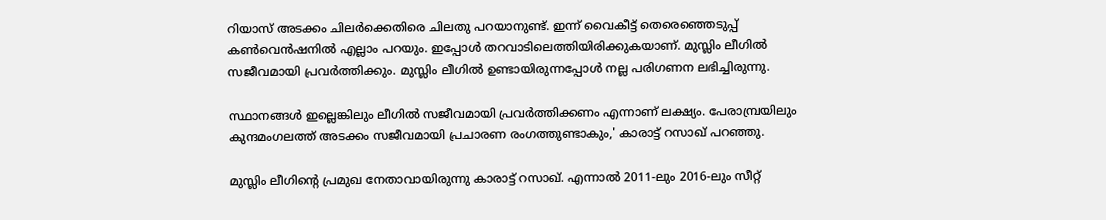റിയാസ് അടക്കം ചിലർക്കെതിരെ ചിലതു പറയാനുണ്ട്. ഇന്ന് വൈകീട്ട് തെരെഞ്ഞെടുപ്പ് കൺവെൻഷനിൽ എല്ലാം പറയും. ഇപ്പോൾ തറവാടിലെത്തിയിരിക്കുകയാണ്. മുസ്ലിം ലീഗിൽ സജീവമായി പ്രവർത്തിക്കും. മുസ്ലിം ലീഗിൽ ഉണ്ടായിരുന്നപ്പോൾ നല്ല പരിഗണന ലഭിച്ചിരുന്നു.

സ്ഥാനങ്ങൾ ഇല്ലെങ്കിലും ലീഗിൽ സജീവമായി പ്രവർത്തിക്കണം എന്നാണ് ലക്ഷ്യം. പേരാമ്പ്രയിലും കുന്ദമംഗലത്ത് അടക്കം സജീവമായി പ്രചാരണ രംഗത്തുണ്ടാകും,' കാരാട്ട് റസാഖ് പറഞ്ഞു.

മുസ്ലിം ലീഗിന്റെ പ്രമുഖ നേതാവായിരുന്നു കാരാട്ട് റസാഖ്. എന്നാൽ 2011-ലും 2016-ലും സീറ്റ്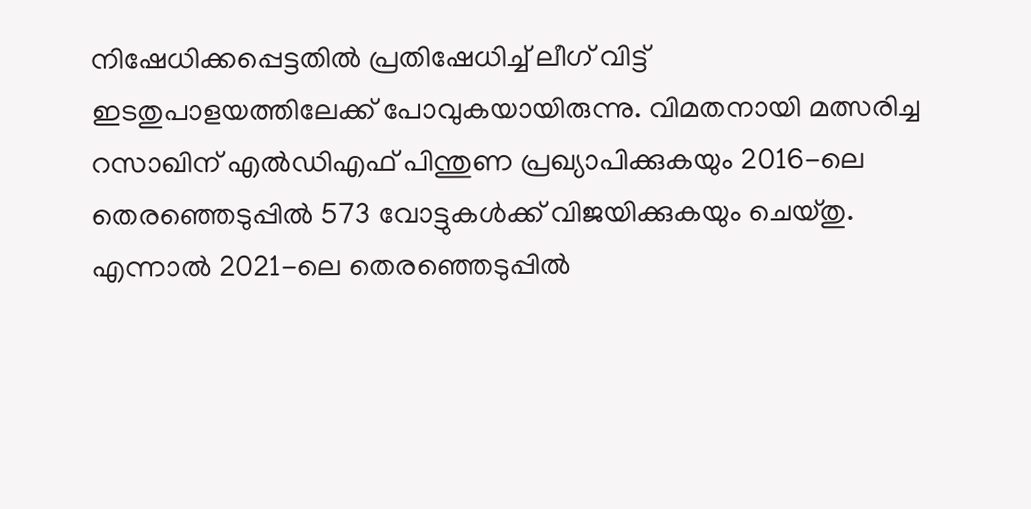നിഷേധിക്കപ്പെട്ടതിൽ പ്രതിഷേധിച്ച് ലീഗ് വിട്ട് ഇടതുപാളയത്തിലേക്ക് പോവുകയായിരുന്നു. വിമതനായി മത്സരിച്ച റസാഖിന് എൽഡിഎഫ് പിന്തുണ പ്രഖ്യാപിക്കുകയും 2016-ലെ തെരഞ്ഞെടുപ്പിൽ 573 വോട്ടുകൾക്ക് വിജയിക്കുകയും ചെയ്തു. എന്നാൽ 2021-ലെ തെരഞ്ഞെടുപ്പിൽ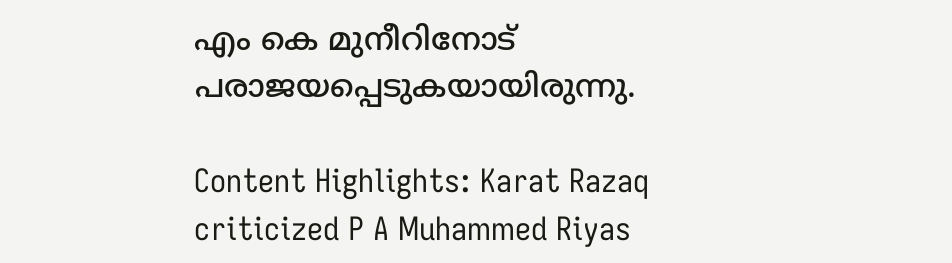എം കെ മുനീറിനോട് പരാജയപ്പെടുകയായിരുന്നു.

Content Highlights: Karat Razaq criticized P A Muhammed Riyas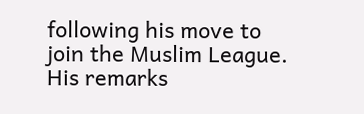following his move to join the Muslim League. His remarks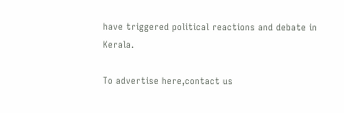have triggered political reactions and debate in Kerala.

To advertise here,contact us